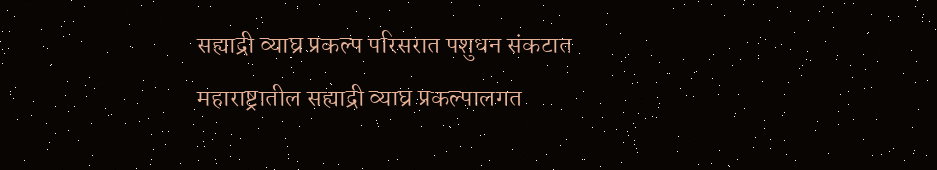सह्याद्री व्याघ्र प्रकल्प परिसरात पशुधन संकटात
महाराष्ट्रातील सह्याद्री व्याघ्र प्रकल्पालगत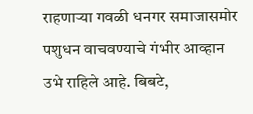राहणाऱ्या गवळी धनगर समाजासमोर पशुधन वाचवण्याचे गंभीर आव्हान उभे राहिले आहे. बिबटे,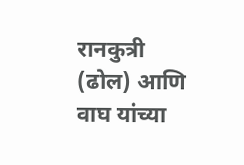रानकुत्री (ढोल) आणि वाघ यांच्या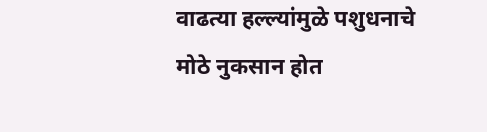वाढत्या हल्ल्यांमुळे पशुधनाचे मोठे नुकसान होत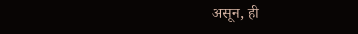असून, ही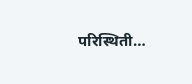परिस्थिती…